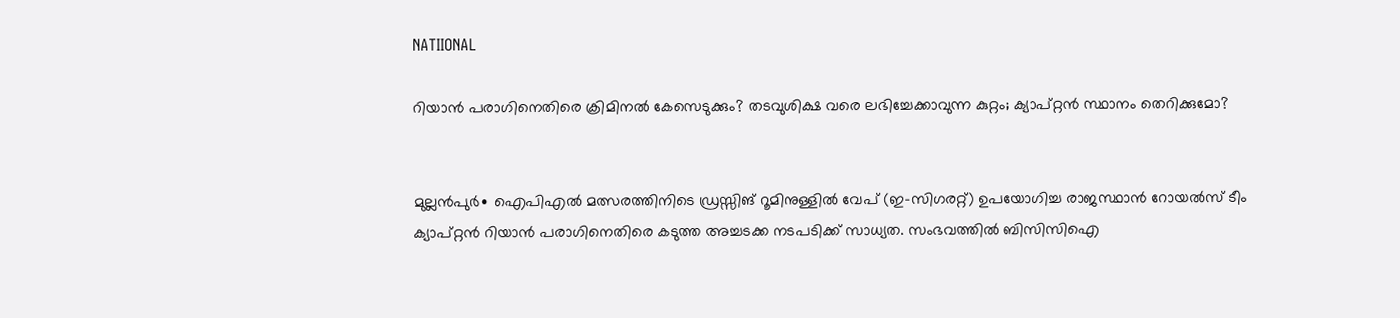NATIIONAL

റിയാൻ പരാഗിനെതിരെ ക്രിമിനൽ കേസെടുക്കും? തടവുശിക്ഷ വരെ ലഭിച്ചേക്കാവുന്ന കുറ്റം; ക്യാപ്റ്റൻ സ്ഥാനം തെറിക്കുമോ?


മുല്ലൻപുർ∙ ഐപിഎൽ മത്സരത്തിനിടെ ഡ്രസ്സിങ് റൂമിനുള്ളിൽ വേപ് (ഇ–സിഗരറ്റ്) ഉപയോഗിച്ച രാജസ്ഥാൻ റോയൽസ് ടീം ക്യാപ്റ്റൻ റിയാൻ പരാഗിനെതിരെ കടുത്ത അച്ചടക്ക നടപടിക്ക് സാധ്യത. സംഭവത്തിൽ ബിസിസിഐ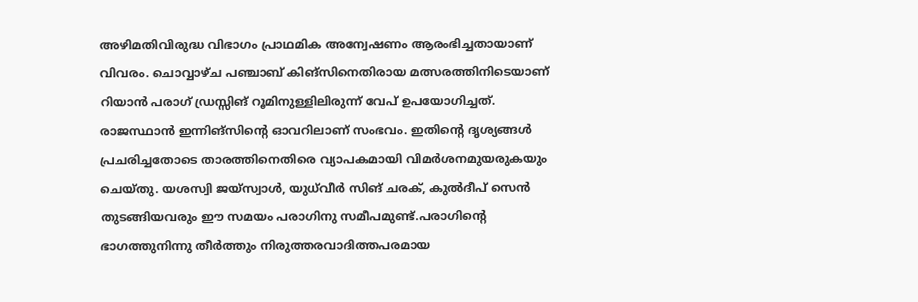അഴിമതിവിരുദ്ധ വിഭാഗം പ്രാഥമിക അന്വേഷണം ആരംഭിച്ചതായാണ് വിവരം. ചൊവ്വാഴ്ച പഞ്ചാബ് കിങ്സിനെതിരായ മത്സരത്തിനിടെയാണ് റിയാൻ പരാഗ് ഡ്രസ്സിങ് റൂമിനുള്ളിലിരുന്ന് വേപ് ഉപയോഗിച്ചത്. രാജസ്ഥാൻ ഇന്നിങ്സിന്റെ ഓവറിലാണ് സംഭവം. ഇതിന്റെ ദൃശ്യങ്ങൾ  പ്രചരിച്ചതോടെ താരത്തിനെതിരെ വ്യാപകമായി വിമർശനമുയരുകയും ചെയ്തു. യശസ്വി ജയ്‌സ്വാൾ, യുധ്‌വീർ സിങ് ചരക്, കുൽദീപ് സെൻ തുടങ്ങിയവരും ഈ സമയം പരാഗിനു സമീപമുണ്ട്.പരാഗിന്റെ ഭാഗത്തുനിന്നു തീർത്തും നിരുത്തരവാദിത്തപരമായ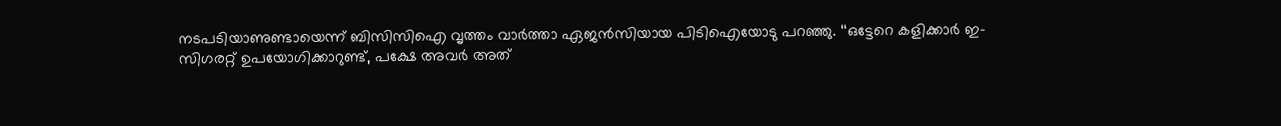നടപടിയാണുണ്ടായെന്ന് ബിസിസിഐ വൃത്തം വാർത്താ ഏജൻസിയായ പിടിഐയോടു പറഞ്ഞു. ‘‘ഒട്ടേറെ കളിക്കാർ ഇ-സിഗരറ്റ് ഉപയോഗിക്കാറുണ്ട്, പക്ഷേ അവർ അത്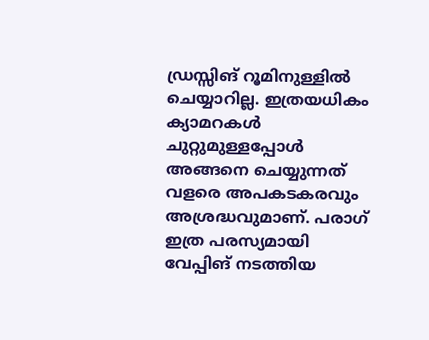ഡ്രസ്സിങ് റൂമിനുള്ളിൽ ചെയ്യാറില്ല. ഇത്രയധികം ക്യാമറകൾ ചുറ്റുമുള്ളപ്പോൾ അങ്ങനെ ചെയ്യുന്നത് വളരെ അപകടകരവും അശ്രദ്ധവുമാണ്. പരാഗ് ഇത്ര പരസ്യമായി വേപ്പിങ് നടത്തിയ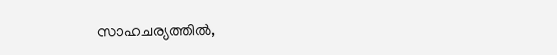സാഹചര്യത്തിൽ,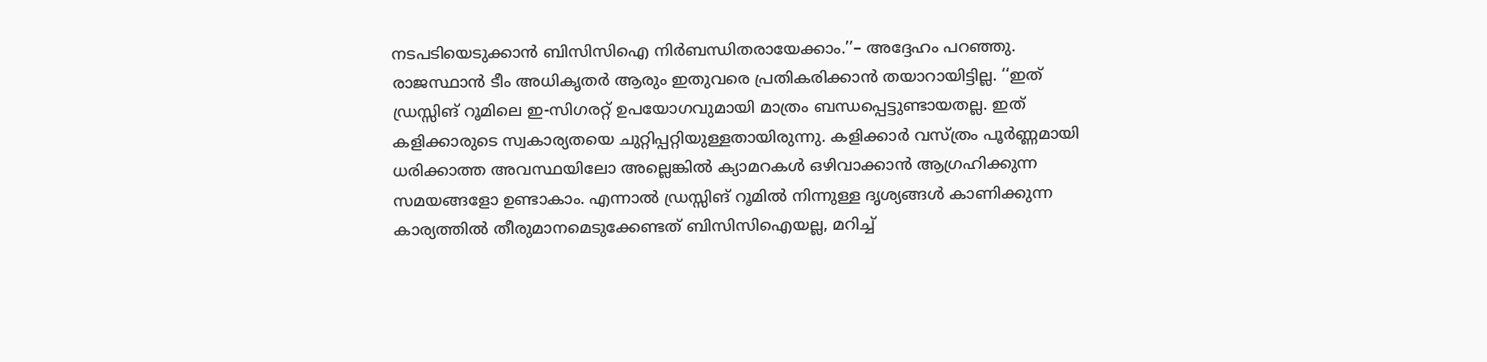നടപടിയെടുക്കാൻ ബിസിസിഐ നിർബന്ധിതരായേക്കാം.’’– അദ്ദേഹം പറഞ്ഞു. രാജസ്ഥാൻ ടീം അധികൃതർ ആരും ഇതുവരെ പ്രതികരിക്കാൻ തയാറായിട്ടില്ല. ‘‘ഇത് ഡ്രസ്സിങ് റൂമിലെ ഇ-സിഗരറ്റ് ഉപയോഗവുമായി മാത്രം ബന്ധപ്പെട്ടുണ്ടായതല്ല. ഇത് കളിക്കാരുടെ സ്വകാര്യതയെ ചുറ്റിപ്പറ്റിയുള്ളതായിരുന്നു. കളിക്കാർ വസ്ത്രം പൂർണ്ണമായി ധരിക്കാത്ത അവസ്ഥയിലോ അല്ലെങ്കിൽ ക്യാമറകൾ ഒഴിവാക്കാൻ ആഗ്രഹിക്കുന്ന സമയങ്ങളോ ഉണ്ടാകാം. എന്നാൽ ഡ്രസ്സിങ് റൂമിൽ നിന്നുള്ള ദൃശ്യങ്ങൾ കാണിക്കുന്ന കാര്യത്തിൽ തീരുമാനമെടുക്കേണ്ടത് ബിസിസിഐയല്ല, മറിച്ച്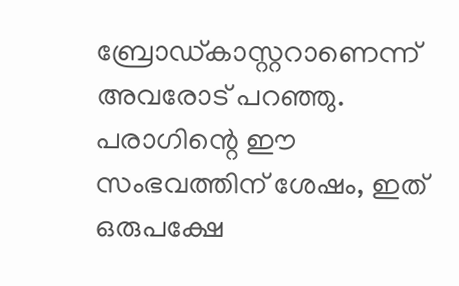ബ്രോഡ്കാസ്റ്ററാണെന്ന് അവരോട് പറഞ്ഞു. പരാഗിന്റെ ഈ സംഭവത്തിന് ശേഷം, ഇത് ഒരുപക്ഷേ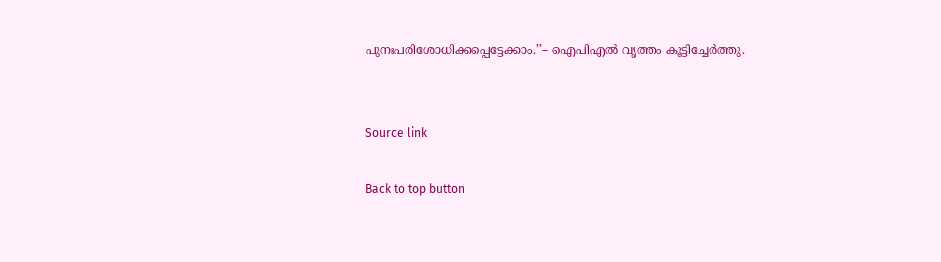പുനഃപരിശോധിക്കപ്പെട്ടേക്കാം.’’– ഐപിഎൽ വൃത്തം കൂട്ടിച്ചേർത്തു.


Source link

Back to top button